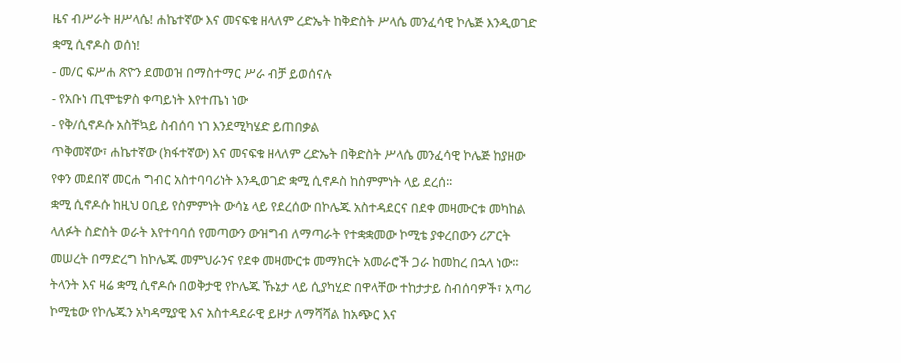ዜና ብሥራት ዘሥላሴ! ሐኬተኛው እና መናፍቁ ዘላለም ረድኤት ከቅድስት ሥላሴ መንፈሳዊ ኮሌጅ እንዲወገድ ቋሚ ሲኖዶስ ወሰነ!
- መ/ር ፍሥሐ ጽዮን ደመወዝ በማስተማር ሥራ ብቻ ይወሰናሉ
- የአቡነ ጢሞቴዎስ ቀጣይነት እየተጤነ ነው
- የቅ/ሲኖዶሱ አስቸኳይ ስብሰባ ነገ እንደሚካሄድ ይጠበቃል
ጥቅመኛው፣ ሐኬተኛው (ክፋተኛው) እና መናፍቁ ዘላለም ረድኤት በቅድስት ሥላሴ መንፈሳዊ ኮሌጅ ከያዘው የቀን መደበኛ መርሐ ግብር አስተባባሪነት እንዲወገድ ቋሚ ሲኖዶስ ከስምምነት ላይ ደረሰ፡፡
ቋሚ ሲኖዶሱ ከዚህ ዐቢይ የስምምነት ውሳኔ ላይ የደረሰው በኮሌጁ አስተዳደርና በደቀ መዛሙርቱ መካከል ላለፉት ስድስት ወራት እየተባባሰ የመጣውን ውዝግብ ለማጣራት የተቋቋመው ኮሚቴ ያቀረበውን ሪፖርት መሠረት በማድረግ ከኮሌጁ መምህራንና የደቀ መዛሙርቱ መማክርት አመራሮች ጋራ ከመከረ በኋላ ነው፡፡
ትላንት እና ዛሬ ቋሚ ሲኖዶሱ በወቅታዊ የኮሌጁ ኹኔታ ላይ ሲያካሂድ በዋላቸው ተከታታይ ስብሰባዎች፣ አጣሪ ኮሚቴው የኮሌጁን አካዳሚያዊ እና አስተዳደራዊ ይዞታ ለማሻሻል ከአጭር እና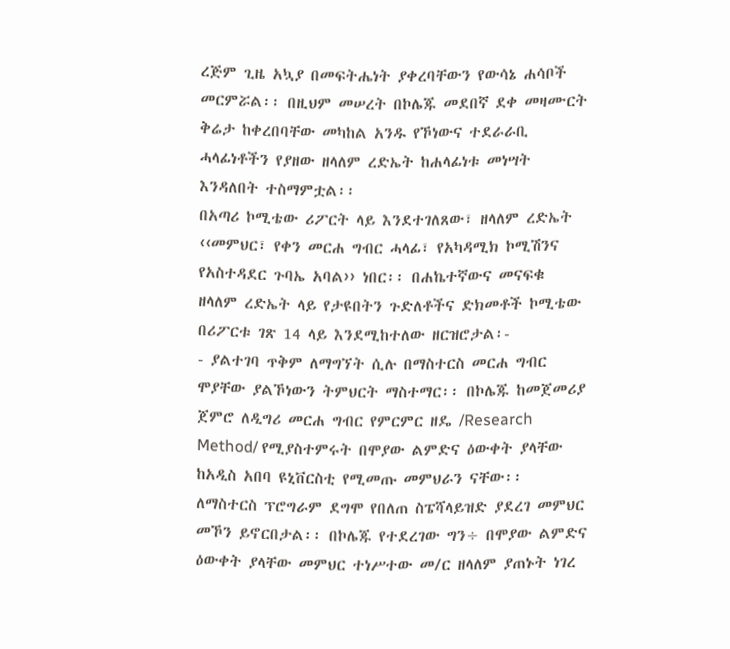ረጅም ጊዜ አኳያ በመፍትሔነት ያቀረባቸውን የውሳኔ ሐሳቦች መርምሯል፡፡ በዚህም መሠረት በኮሌጁ መደበኛ ደቀ መዛሙርት ቅሬታ ከቀረበባቸው መካከል አንዱ የኾነውና ተደራራቢ ሓላፊነቶችን የያዘው ዘላለም ረድኤት ከሐላፊነቱ መነሣት እንዳለበት ተስማምቷል፡፡
በአጣሪ ኮሚቴው ሪፖርት ላይ እንደተገለጸው፣ ዘላለም ረድኤት ‹‹መምህር፣ የቀን መርሐ ግብር ሓላፊ፣ የአካዳሚክ ኮሚሽንና የአስተዳደር ጉባኤ አባል›› ነበር፡፡ በሐኬተኛውና መናፍቁ ዘላለም ረድኤት ላይ የታዩበትን ጉድለቶችና ድክመቶች ኮሚቴው በሪፖርቱ ገጽ 14 ላይ እንደሚከተለው ዘርዝሮታል፡-
- ያልተገባ ጥቅም ለማግኘት ሲሉ በማስተርስ መርሐ ግብር ሞያቸው ያልኾነውን ትምህርት ማስተማር፡፡ በኮሌጁ ከመጀመሪያ ጀምሮ ለዲግሪ መርሐ ግብር የምርምር ዘዴ /Research Method/ የሚያስተምሩት በሞያው ልምድና ዕውቀት ያላቸው ከአዲስ አበባ ዩኒቨርስቲ የሚመጡ መምህራን ናቸው፡፡ ለማስተርስ ፕሮግራም ደግሞ የበለጠ ስፔሻላይዝድ ያደረገ መምህር መኾን ይኖርበታል፡፡ በኮሌጁ የተደረገው ግን÷ በሞያው ልምድና ዕውቀት ያላቸው መምህር ተነሥተው መ/ር ዘላለም ያጠኑት ነገረ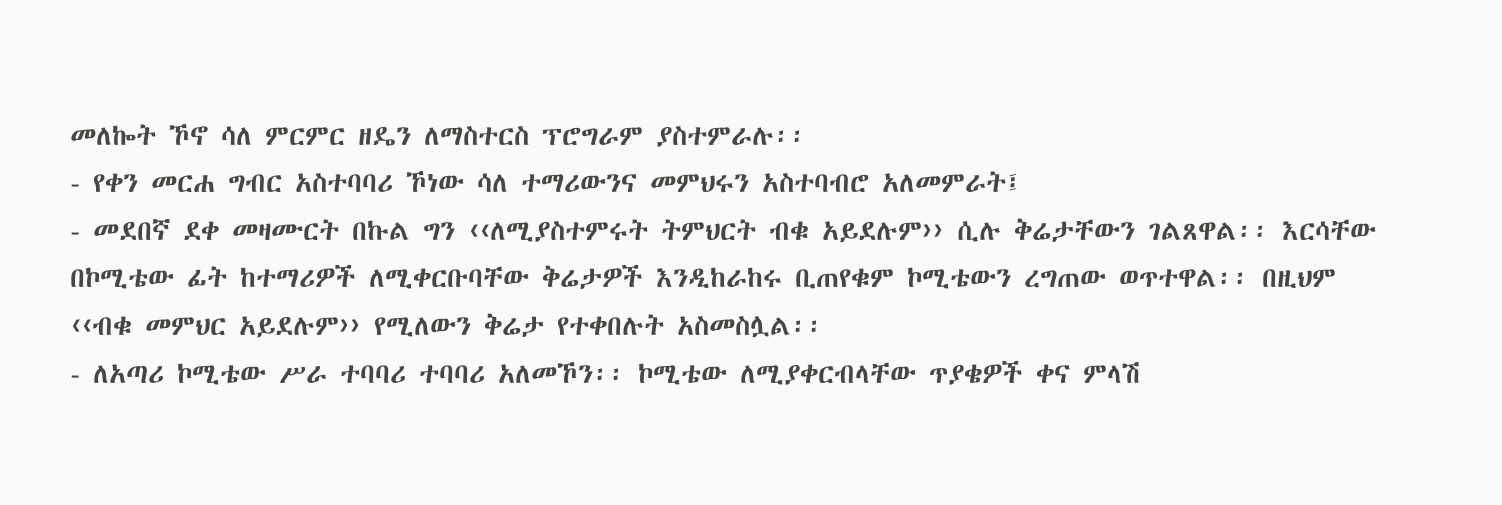መለኰት ኾኖ ሳለ ምርምር ዘዴን ለማስተርስ ፕሮግራም ያስተምራሉ፡፡
- የቀን መርሐ ግብር አስተባባሪ ኾነው ሳለ ተማሪውንና መምህሩን አስተባብሮ አለመምራት፤
- መደበኛ ደቀ መዛሙርት በኩል ግን ‹‹ለሚያስተምሩት ትምህርት ብቁ አይደሉም›› ሲሉ ቅሬታቸውን ገልጸዋል፡፡ እርሳቸው በኮሚቴው ፊት ከተማሪዎች ለሚቀርቡባቸው ቅሬታዎች እንዲከራከሩ ቢጠየቁም ኮሚቴውን ረግጠው ወጥተዋል፡፡ በዚህም ‹‹ብቁ መምህር አይደሉም›› የሚለውን ቅሬታ የተቀበሉት አስመስሏል፡፡
- ለአጣሪ ኮሚቴው ሥራ ተባባሪ ተባባሪ አለመኾን፡፡ ኮሚቴው ለሚያቀርብላቸው ጥያቄዎች ቀና ምላሽ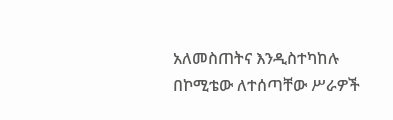አለመስጠትና እንዲስተካከሉ በኮሚቴው ለተሰጣቸው ሥራዎች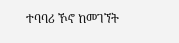ተባባሪ ኾኖ ከመገኘት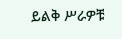ይልቅ ሥራዎቹ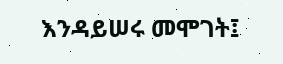እንዳይሠሩ መሞገት፤